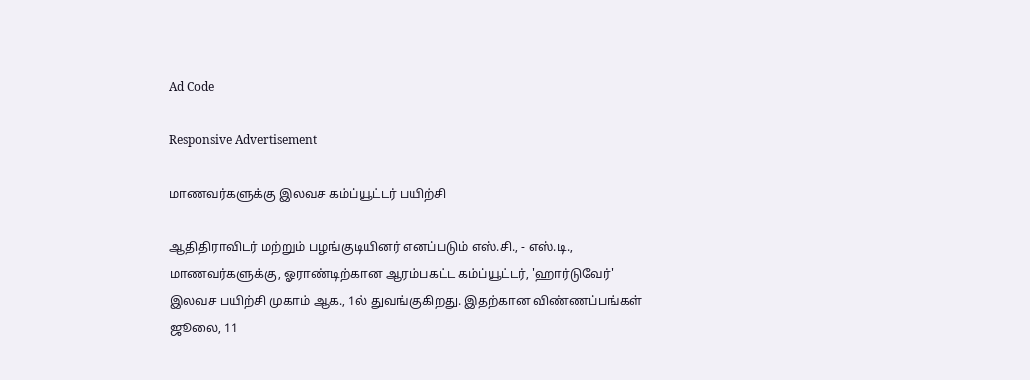Ad Code

Responsive Advertisement

மாணவர்களுக்கு இலவச கம்ப்யூட்டர் பயிற்சி

ஆதிதிராவிடர் மற்றும் பழங்குடியினர் எனப்படும் எஸ்.சி., - எஸ்.டி., மாணவர்களுக்கு, ஓராண்டிற்கான ஆரம்பகட்ட கம்ப்யூட்டர், 'ஹார்டுவேர்' இலவச பயிற்சி முகாம் ஆக., 1ல் துவங்குகிறது. இதற்கான விண்ணப்பங்கள் ஜூலை, 11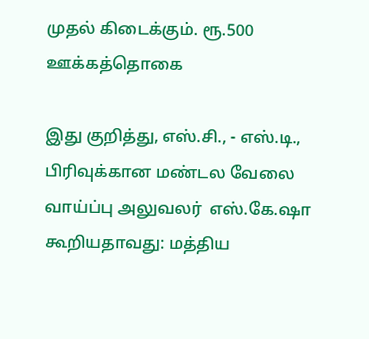முதல் கிடைக்கும். ரூ.500 ஊக்கத்தொகை

இது குறித்து, எஸ்.சி., - எஸ்.டி., பிரிவுக்கான மண்டல வேலை வாய்ப்பு அலுவலர்  எஸ்.கே.ஷா கூறியதாவது: மத்திய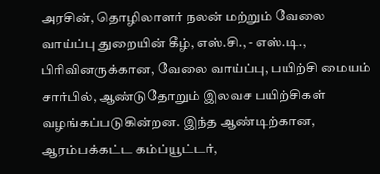அரசின், தொழிலாளர் நலன் மற்றும் வேலை வாய்ப்பு துறையின் கீழ், எஸ்.சி., - எஸ்.டி., பிரிவினருக்கான, வேலை வாய்ப்பு, பயிற்சி மையம் சார்பில், ஆண்டுதோறும் இலவச பயிற்சிகள் வழங்கப்படுகின்றன. இந்த ஆண்டிற்கான, ஆரம்பக்கட்ட கம்ப்யூட்டர்,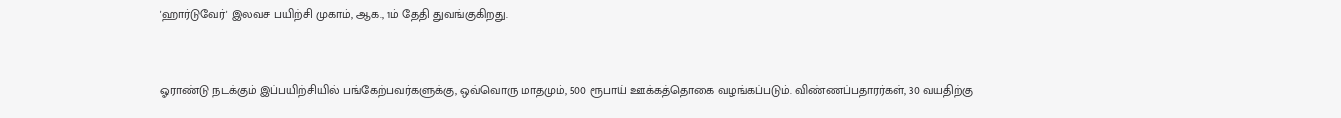'ஹார்டுவேர்' இலவச பயிற்சி முகாம், ஆக., 1ம் தேதி துவங்குகிறது.


ஓராண்டு நடக்கும் இப்பயிற்சியில் பங்கேற்பவர்களுக்கு, ஒவ்வொரு மாதமும், 500 ரூபாய் ஊக்கத்தொகை வழங்கப்படும். விண்ணப்பதாரர்கள், 30 வயதிற்கு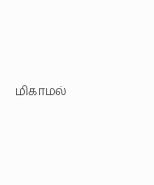மிகாமல்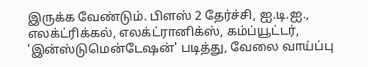இருக்க வேண்டும். பிளஸ் 2 தேர்ச்சி, ஐ.டி.ஐ., எலக்ட்ரிக்கல், எலக்ட்ரானிக்ஸ், கம்ப்யூட்டர், 'இன்ஸ்டுமென்டேஷன்' படித்து, வேலை வாய்ப்பு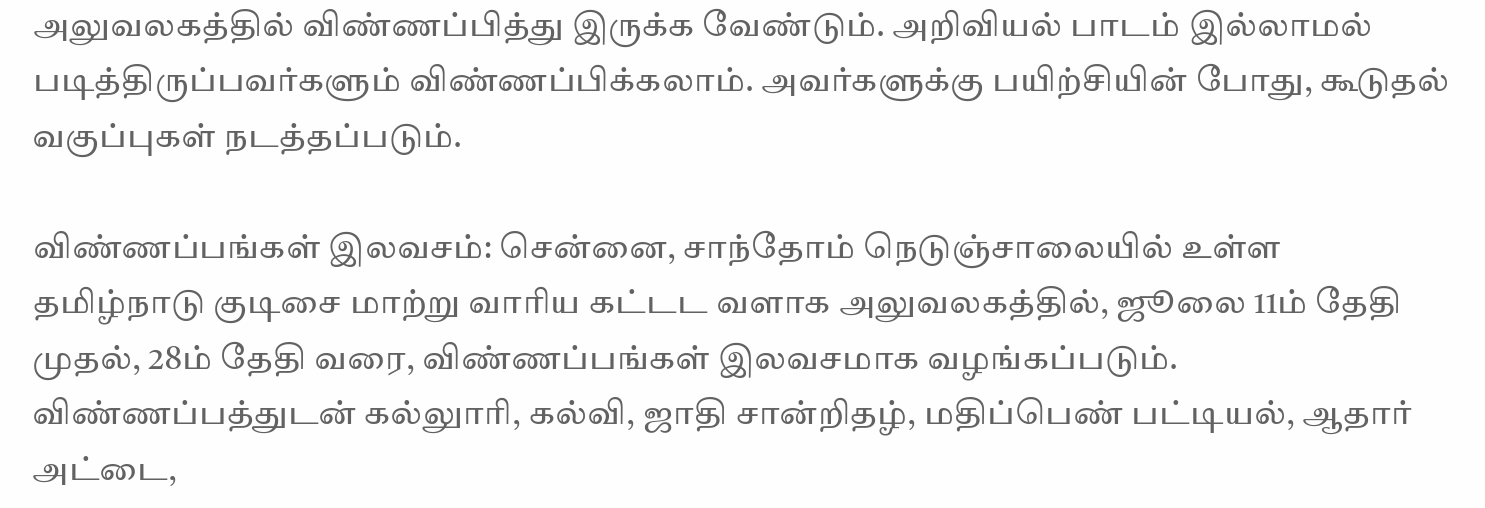அலுவலகத்தில் விண்ணப்பித்து இருக்க வேண்டும். அறிவியல் பாடம் இல்லாமல் படித்திருப்பவர்களும் விண்ணப்பிக்கலாம். அவர்களுக்கு பயிற்சியின் போது, கூடுதல் வகுப்புகள் நடத்தப்படும்.

விண்ணப்பங்கள் இலவசம்: சென்னை, சாந்தோம் நெடுஞ்சாலையில் உள்ள தமிழ்நாடு குடிசை மாற்று வாரிய கட்டட வளாக அலுவலகத்தில், ஜூலை 11ம் தேதி முதல், 28ம் தேதி வரை, விண்ணப்பங்கள் இலவசமாக வழங்கப்படும். விண்ணப்பத்துடன் கல்லுாரி, கல்வி, ஜாதி சான்றிதழ், மதிப்பெண் பட்டியல், ஆதார் அட்டை,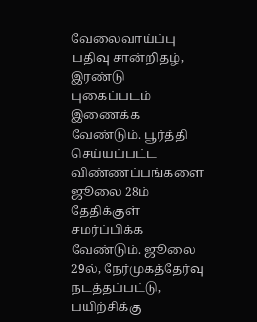வேலைவாய்ப்பு பதிவு சான்றிதழ், இரண்டு புகைப்படம் இணைக்க வேண்டும். பூர்த்தி செய்யப்பட்ட விண்ணப்பங்களை ஜூலை 28ம் தேதிக்குள் சமர்ப்பிக்க வேண்டும். ஜூலை 29ல், நேர்முகத்தேர்வு நடத்தப்பட்டு, பயிற்சிக்கு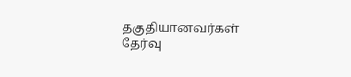தகுதியானவர்கள் தேர்வு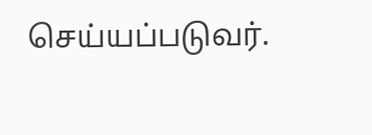செய்யப்படுவர்.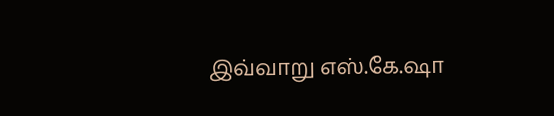இவ்வாறு எஸ்.கே.ஷா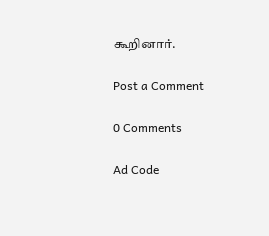கூறினார்.

Post a Comment

0 Comments

Ad Code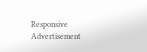Responsive Advertisement